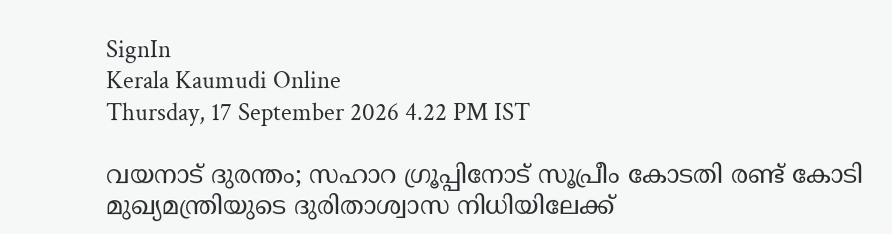SignIn
Kerala Kaumudi Online
Thursday, 17 September 2026 4.22 PM IST

വയനാട് ദുരന്തം; സഹാറ ഗ്രൂപ്പിനോട് സൂപ്രീം കോടതി രണ്ട് കോടി മുഖ്യമന്ത്രിയുടെ ദുരിതാശ്വാസ നിധിയിലേക്ക്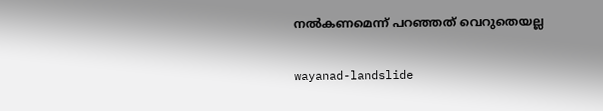നൽകണമെന്ന് പറഞ്ഞത് വെറുതെയല്ല

wayanad-landslide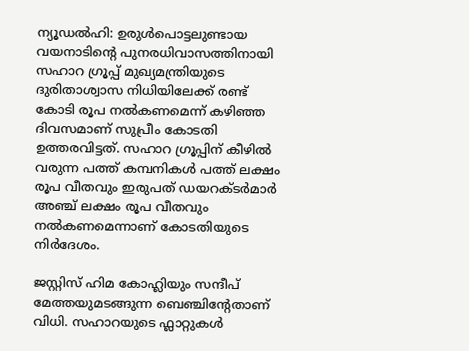ന്യൂഡൽഹി: ഉരുൾപൊട്ടലുണ്ടായ വയനാടിന്റെ പുനരധിവാസത്തിനായി സഹാറ ഗ്രൂപ്പ് മുഖ്യമന്ത്രിയുടെ ദുരിതാശ്വാസ നിധിയിലേക്ക് രണ്ട് കോടി രൂപ നൽകണമെന്ന് കഴിഞ്ഞ ദിവസമാണ് സുപ്രീം കോടതി ഉത്തരവിട്ടത്. സഹാറ ഗ്രൂപ്പിന് കീഴിൽ വരുന്ന പത്ത് കമ്പനികൾ പത്ത് ലക്ഷം രൂപ വീതവും ഇരുപത് ഡയറക്ടർമാർ അഞ്ച് ലക്ഷം രൂപ വീതവും നൽകണമെന്നാണ് കോടതിയുടെ നിർദേശം.

ജസ്റ്റിസ് ഹിമ കോഹ്ലിയും സന്ദീപ് മേത്തയുമടങ്ങുന്ന ബെഞ്ചിന്റേതാണ് വിധി. സഹാറയുടെ ഫ്ലാറ്റുകൾ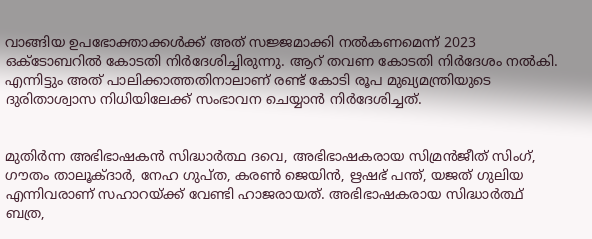വാങ്ങിയ ഉപഭോക്താക്കൾക്ക് അത് സജ്ജമാക്കി നൽകണമെന്ന് 2023 ഒക്ടോബറിൽ കോടതി നിർദേശിച്ചിരുന്നു. ആറ് തവണ കോടതി നിർദേശം നൽകി. എന്നിട്ടും അത് പാലിക്കാത്തതിനാലാണ് രണ്ട് കോടി രൂപ മുഖ്യമന്ത്രിയുടെ ദുരിതാശ്വാസ നിധിയിലേക്ക് സംഭാവന ചെയ്യാൻ നിർദേശിച്ചത്.


മുതിർന്ന അഭിഭാഷകൻ സിദ്ധാർത്ഥ ദവെ, അഭിഭാഷകരായ സിമ്രൻജീത് സിംഗ്, ഗൗതം താലൂക്ദാർ, നേഹ ഗുപ്ത, കരൺ ജെയിൻ, ഋഷഭ് പന്ത്, യജത് ഗുലിയ എന്നിവരാണ് സഹാറയ്ക്ക് വേണ്ടി ഹാജരായത്. അഭിഭാഷകരായ സിദ്ധാർത്ഥ് ബത്ര,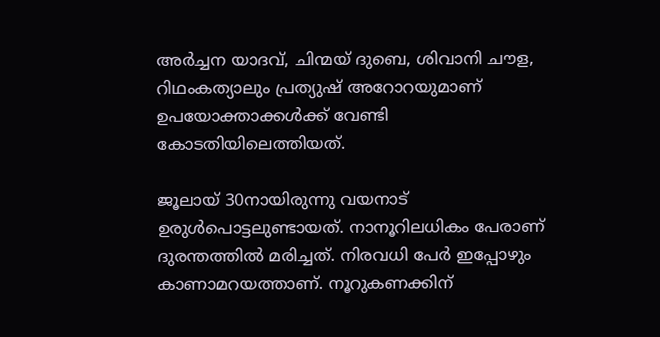അർച്ചന യാദവ്, ചിന്മയ് ദുബെ, ശിവാനി ചൗള, റിഥംകത്യാലും പ്രത്യുഷ് അറോറയുമാണ് ഉപയോക്താക്കൾക്ക് വേണ്ടി കോടതിയിലെത്തിയത്.

ജൂലായ് 30നായിരുന്നു വയനാട് ഉരുൾപൊട്ടലുണ്ടായത്. നാനൂറിലധികം പേരാണ് ദുരന്തത്തിൽ മരിച്ചത്. നിരവധി പേർ ഇപ്പോഴും കാണാമറയത്താണ്. നൂറുകണക്കിന്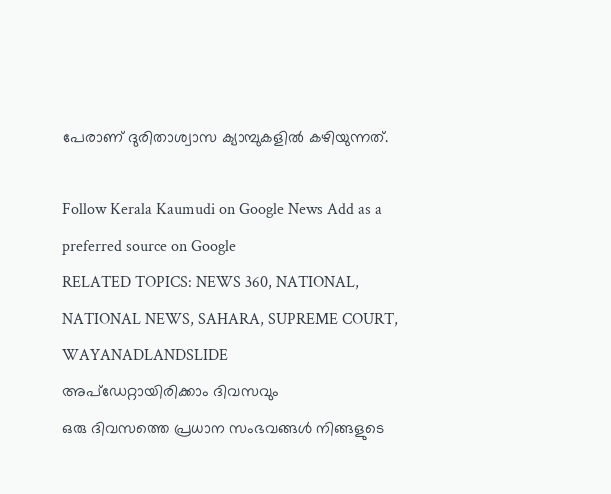പേരാണ് ദുരിതാശ്വാസ ക്യാമ്പുകളിൽ കഴിയുന്നത്.

Follow Kerala Kaumudi on Google News Add as a preferred source on Google
RELATED TOPICS: NEWS 360, NATIONAL, NATIONAL NEWS, SAHARA, SUPREME COURT, WAYANADLANDSLIDE
അപ്ഡേറ്റായിരിക്കാം ദിവസവും
ഒരു ദിവസത്തെ പ്രധാന സംഭവങ്ങൾ നിങ്ങളുടെ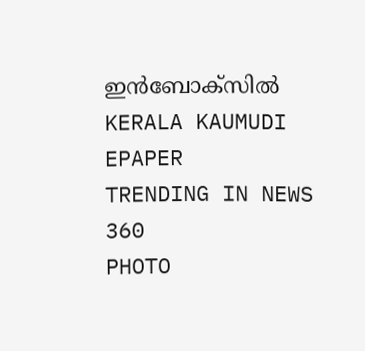ഇൻബോക്സിൽ
KERALA KAUMUDI EPAPER
TRENDING IN NEWS 360
PHOTO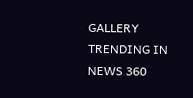GALLERY
TRENDING IN NEWS 360